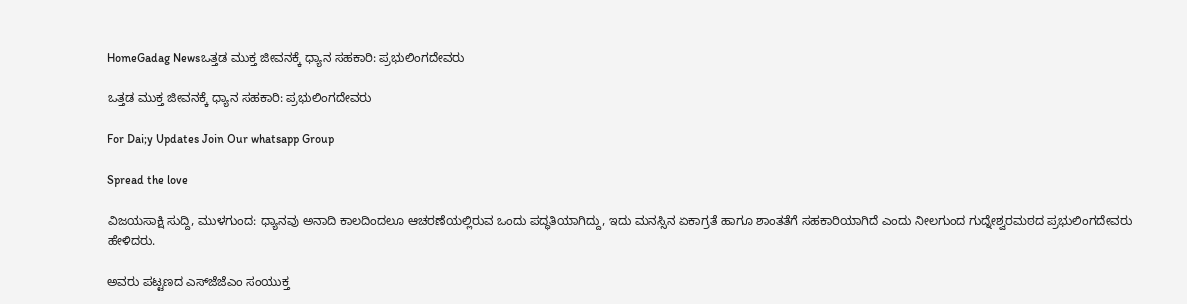HomeGadag Newsಒತ್ತಡ ಮುಕ್ತ ಜೀವನಕ್ಕೆ ಧ್ಯಾನ ಸಹಕಾರಿ: ಪ್ರಭುಲಿಂಗದೇವರು

ಒತ್ತಡ ಮುಕ್ತ ಜೀವನಕ್ಕೆ ಧ್ಯಾನ ಸಹಕಾರಿ: ಪ್ರಭುಲಿಂಗದೇವರು

For Dai;y Updates Join Our whatsapp Group

Spread the love

ವಿಜಯಸಾಕ್ಷಿ ಸುದ್ದಿ, ಮುಳಗುಂದ: ಧ್ಯಾನವು ಅನಾದಿ ಕಾಲದಿಂದಲೂ ಆಚರಣೆಯಲ್ಲಿರುವ ಒಂದು ಪದ್ಧತಿಯಾಗಿದ್ದು, ಇದು ಮನಸ್ಸಿನ ಏಕಾಗ್ರತೆ ಹಾಗೂ ಶಾಂತತೆಗೆ ಸಹಕಾರಿಯಾಗಿದೆ ಎಂದು ನೀಲಗುಂದ ಗುದ್ನೇಶ್ವರಮಠದ ಪ್ರಭುಲಿಂಗದೇವರು ಹೇಳಿದರು.

ಅವರು ಪಟ್ಟಣದ ಎಸ್‌ಜೆಜೆಎಂ ಸಂಯುಕ್ತ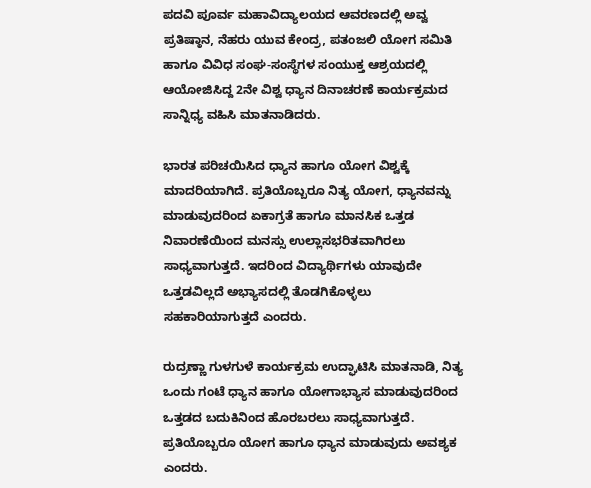ಪದವಿ ಪೂರ್ವ ಮಹಾವಿದ್ಯಾಲಯದ ಆವರಣದಲ್ಲಿ ಅವ್ವ ಪ್ರತಿಷ್ಠಾನ, ನೆಹರು ಯುವ ಕೇಂದ್ರ, ಪತಂಜಲಿ ಯೋಗ ಸಮಿತಿ ಹಾಗೂ ವಿವಿಧ ಸಂಘ-ಸಂಸ್ಥೆಗಳ ಸಂಯುಕ್ತ ಆಶ್ರಯದಲ್ಲಿ ಆಯೋಜಿಸಿದ್ದ 2ನೇ ವಿಶ್ವ ಧ್ಯಾನ ದಿನಾಚರಣೆ ಕಾರ್ಯಕ್ರಮದ ಸಾನ್ನಿಧ್ಯ ವಹಿಸಿ ಮಾತನಾಡಿದರು.

ಭಾರತ ಪರಿಚಯಿಸಿದ ಧ್ಯಾನ ಹಾಗೂ ಯೋಗ ವಿಶ್ವಕ್ಕೆ ಮಾದರಿಯಾಗಿದೆ. ಪ್ರತಿಯೊಬ್ಬರೂ ನಿತ್ಯ ಯೋಗ, ಧ್ಯಾನವನ್ನು ಮಾಡುವುದರಿಂದ ಏಕಾಗ್ರತೆ ಹಾಗೂ ಮಾನಸಿಕ ಒತ್ತಡ ನಿವಾರಣೆಯಿಂದ ಮನಸ್ಸು ಉಲ್ಲಾಸಭರಿತವಾಗಿರಲು ಸಾಧ್ಯವಾಗುತ್ತದೆ. ಇದರಿಂದ ವಿದ್ಯಾರ್ಥಿಗಳು ಯಾವುದೇ ಒತ್ತಡವಿಲ್ಲದೆ ಅಭ್ಯಾಸದಲ್ಲಿ ತೊಡಗಿಕೊಳ್ಳಲು ಸಹಕಾರಿಯಾಗುತ್ತದೆ ಎಂದರು.

ರುದ್ರಣ್ಣಾ ಗುಳಗುಳೆ ಕಾರ್ಯಕ್ರಮ ಉದ್ಘಾಟಿಸಿ ಮಾತನಾಡಿ, ನಿತ್ಯ ಒಂದು ಗಂಟೆ ಧ್ಯಾನ ಹಾಗೂ ಯೋಗಾಭ್ಯಾಸ ಮಾಡುವುದರಿಂದ ಒತ್ತಡದ ಬದುಕಿನಿಂದ ಹೊರಬರಲು ಸಾಧ್ಯವಾಗುತ್ತದೆ. ಪ್ರತಿಯೊಬ್ಬರೂ ಯೋಗ ಹಾಗೂ ಧ್ಯಾನ ಮಾಡುವುದು ಅವಶ್ಯಕ ಎಂದರು.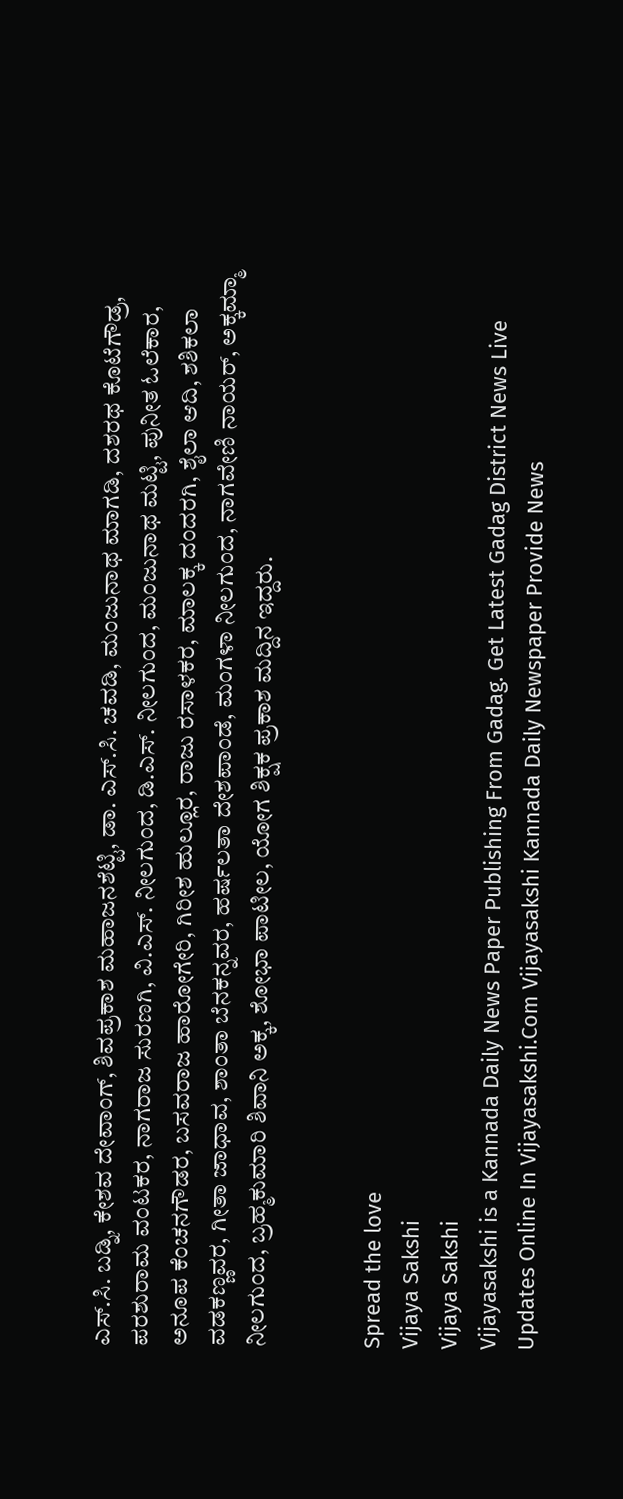ಎಸ್.ಸಿ. ಬಡ್ನಿ, ಕೇಶವ ದೇವಾಂಗ್, ಶಿವಪ್ರಕಾಶ ಮಹಾಜನಶೆಟ್ಟಿ, ಡಾ. ಎಸ್.ಸಿ. ಚವಡಿ, ಮಂಜುನಾಥ ಮಾಗಡಿ, ದಶರಥ ಕೊಟೆಗೌಡ್ರ, ಪರಶುರಾಮ ವಂಟಕರ, ನಾಗರಾಜ ಸುರಣಗಿ, ವಿ.ಎಸ್. ನೀಲಗುಂದ, ಡಿ.ಎಸ್. ನೀಲಗುಂದ, ಮಂಜುನಾಥ ಮಟ್ಟಿ, ಪುನೀತ ಓಲೆಕಾರ, ಅನೂಪ ಕೆಂಚನಗೌಡರ, ಬಸವರಾಜ ಹಾರೋಗೇರಿ, ಗಿರೀಶ ಹುಲ್ಲೂರ, ರಾಜು ರಸಾಳಕರ, ಮಾಲಕ್ಕ ದಂದರಗಿ, ಶೈಲಾ ಆದಿ, ಶಶಿಕಲಾ ವಡಕಣ್ಣವರ, ಗೀತಾ ಜಾಧಾವ, ಶಾಂತಾ ಬೆನಕನ್ನವರ, ಹರ್ಷಲತಾ ದೇಶಪಾಂಡೆ, ಮಂಗಳಾ ನೀಲಗುಂದ, ನಾಗವೇಣಿ ನಾಯರ್, ಅಕ್ಕಮ್ಮಾ ನೀಲಗುಂದ, ಬ್ರಹ್ಮಕುಮಾರಿ ಶಿವಾನಿ ಅಕ್ಕ, ಶೋಭಾ ಪಾಟೀಲ, ಯೋಗ ಶಿಕ್ಷಕ ಪ್ರಕಾಶ ಮದ್ದಿನ ಇದ್ದರು.


Spread the love
Vijaya Sakshi
Vijaya Sakshi
Vijayasakshi is a Kannada Daily News Paper Publishing From Gadag. Get Latest Gadag District News Live Updates Online In Vijayasakshi.Com Vijayasakshi Kannada Daily Newspaper Provide News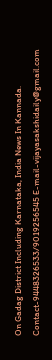On Gadag District Including Karnataka, India News In Kannada. Contact-9448326533/9019256545 E-mail-vijayasakshidaily@gmail.com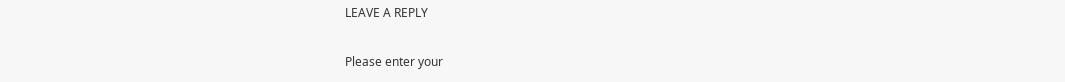LEAVE A REPLY

Please enter your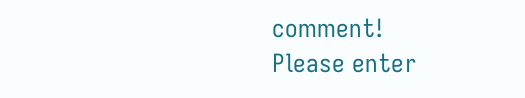comment!
Please enter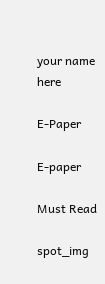your name here

E-Paper

E-paper

Must Read

spot_img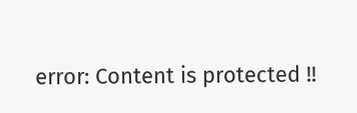error: Content is protected !!